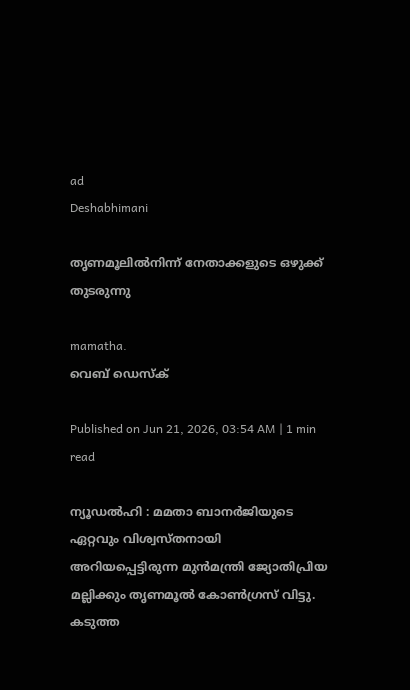ad
Deshabhimani

തൃണമൂലിൽനിന്ന്‌ നേതാക്കളുടെ ഒഴുക്ക്‌ തുടരുന്നു

mamatha.
വെബ് ഡെസ്ക്

Published on Jun 21, 2026, 03:54 AM | 1 min read

ന്യൂഡൽഹി : മമതാ ബാനർജിയുടെ ഏറ്റവും വിശ്വസ്തനായി അറിയപ്പെട്ടിരുന്ന മുൻമന്ത്രി ജ്യോതിപ്രിയ മല്ലിക്കും തൃണമൂൽ കോൺഗ്രസ്‌ വിട്ടു. കടുത്ത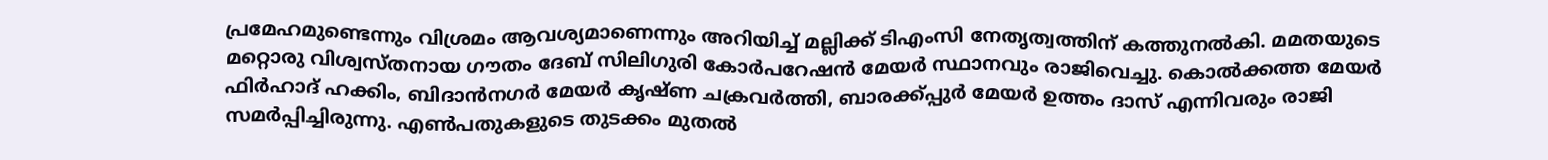പ്രമേഹമുണ്ടെന്നും വിശ്രമം ആവശ്യമാണെന്നും അറിയിച്ച്‌ മല്ലിക്ക്‌ ടിഎംസി നേതൃത്വത്തിന്‌ കത്തുനൽകി. മമതയുടെ മറ്റൊരു വിശ്വസ്തനായ ഗ‍ൗതം ദേബ്‌ സിലിഗുരി കോർപറേഷൻ മേയർ സ്ഥാനവും രാജിവെച്ചു. കൊൽക്കത്ത മേയർ ഫിർഹാദ്‌ ഹക്കിം, ബിദാൻനഗർ മേയർ കൃഷ്‌ണ ചക്രവർത്തി, ബാരക്ക്‌പ്പുർ മേയർ ഉത്തം ദാസ്‌ എന്നിവരും രാജി സമർപ്പിച്ചിരുന്നു. എൺപതുകളുടെ തുടക്കം മുതൽ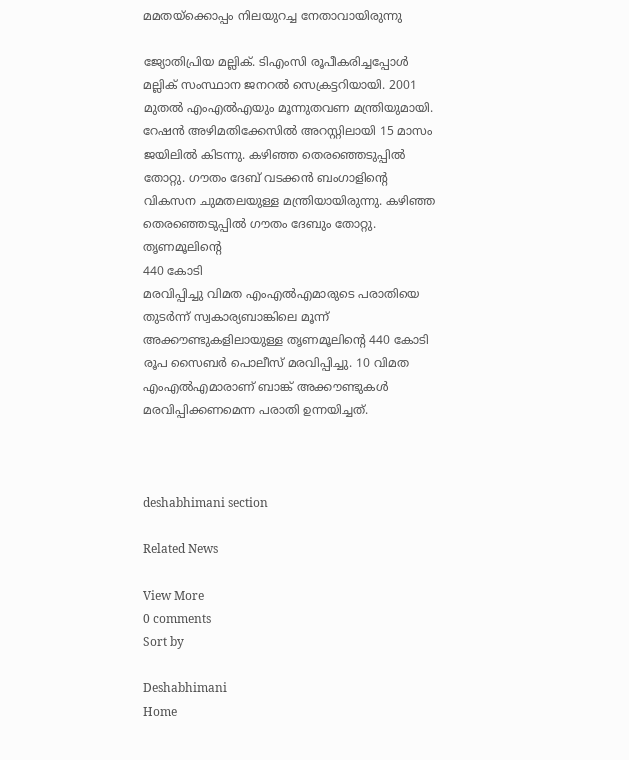മമതയ്ക്കൊപ്പം നിലയുറച്ച നേതാവായിരുന്നു

ജ്യോതിപ്രിയ മല്ലിക്. ടിഎംസി രൂപീകരിച്ചപ്പോൾ മല്ലിക് സംസ്ഥാന ജനറൽ സെക്രട്ടറിയായി. 2001 മുതൽ എംഎൽഎയും മൂന്നുതവണ മന്ത്രിയുമായി. റേഷൻ അഴിമതിക്കേസിൽ അറസ്റ്റിലായി 15 മാസം ജയിലിൽ കിടന്നു. കഴിഞ്ഞ തെരഞ്ഞെടുപ്പിൽ തോറ്റു. ഗ‍ൗതം ദേബ്‌ വടക്കൻ ബംഗാളിന്റെ വികസന ചുമതലയുള്ള മന്ത്രിയായിരുന്നു. കഴിഞ്ഞ തെരഞ്ഞെടുപ്പിൽ ഗ‍ൗതം ദേബും തോറ്റു.  തൃണമൂലിന്റെ
440 കോടി
മരവിപ്പിച്ചു വിമത എംഎൽഎമാരുടെ പരാതിയെ തുടർന്ന്‌ സ്വകാര്യബാങ്കിലെ മൂന്ന്‌ അക്ക‍ൗണ്ടുകളിലായുള്ള തൃണമൂലിന്റെ 440 കോടി രൂപ സൈബർ പൊലീസ്‌ മരവിപ്പിച്ചു. 10 വിമത എംഎൽഎമാരാണ്‌ ബാങ്ക്‌ അക്ക‍ൗണ്ടുകൾ മരവിപ്പിക്കണമെന്ന പരാതി ഉന്നയിച്ചത്‌.



deshabhimani section

Related News

View More
0 comments
Sort by

Deshabhimani
Home